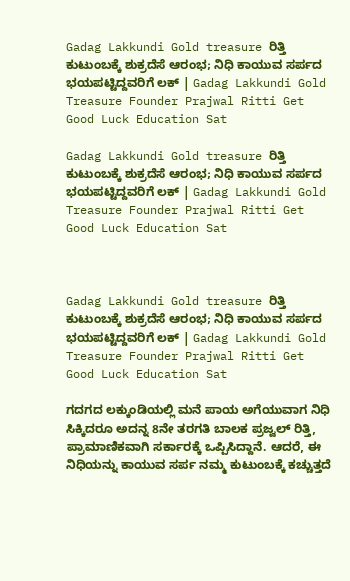Gadag Lakkundi Gold treasure ರಿತ್ತಿ ಕುಟುಂಬಕ್ಕೆ ಶುಕ್ರದೆಸೆ ಆರಂಭ; ನಿಧಿ ಕಾಯುವ ಸರ್ಪದ ಭಯಪಟ್ಟಿದ್ದವರಿಗೆ ಲಕ್ | Gadag Lakkundi Gold Treasure Founder Prajwal Ritti Get Good Luck Education Sat

Gadag Lakkundi Gold treasure ರಿತ್ತಿ ಕುಟುಂಬಕ್ಕೆ ಶುಕ್ರದೆಸೆ ಆರಂಭ; ನಿಧಿ ಕಾಯುವ ಸರ್ಪದ ಭಯಪಟ್ಟಿದ್ದವರಿಗೆ ಲಕ್ | Gadag Lakkundi Gold Treasure Founder Prajwal Ritti Get Good Luck Education Sat



Gadag Lakkundi Gold treasure ರಿತ್ತಿ ಕುಟುಂಬಕ್ಕೆ ಶುಕ್ರದೆಸೆ ಆರಂಭ; ನಿಧಿ ಕಾಯುವ ಸರ್ಪದ ಭಯಪಟ್ಟಿದ್ದವರಿಗೆ ಲಕ್ | Gadag Lakkundi Gold Treasure Founder Prajwal Ritti Get Good Luck Education Sat

ಗದಗದ ಲಕ್ಕುಂಡಿಯಲ್ಲಿ ಮನೆ ಪಾಯ ಅಗೆಯುವಾಗ ನಿಧಿ ಸಿಕ್ಕಿದರೂ ಅದನ್ನ 8ನೇ ತರಗತಿ ಬಾಲಕ ಪ್ರಜ್ವಲ್ ರಿತ್ತಿ, ಪ್ರಾಮಾಣಿಕವಾಗಿ ಸರ್ಕಾರಕ್ಕೆ ಒಪ್ಪಿಸಿದ್ದಾನೆ. ಆದರೆ, ಈ ನಿಧಿಯನ್ನು ಕಾಯುವ ಸರ್ಪ ನಮ್ಮ ಕುಟುಂಬಕ್ಕೆ ಕಚ್ಚುತ್ತದೆ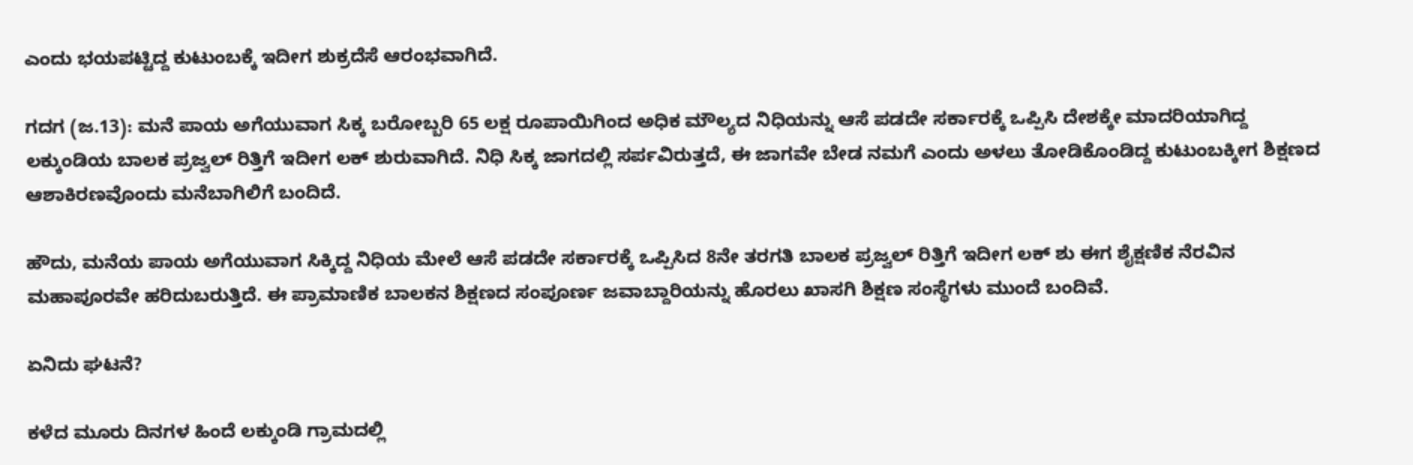ಎಂದು ಭಯಪಟ್ಟಿದ್ದ ಕುಟುಂಬಕ್ಕೆ ಇದೀಗ ಶುಕ್ರದೆಸೆ ಆರಂಭವಾಗಿದೆ.

ಗದಗ (ಜ.13): ಮನೆ ಪಾಯ ಅಗೆಯುವಾಗ ಸಿಕ್ಕ ಬರೋಬ್ಬರಿ 65 ಲಕ್ಷ ರೂಪಾಯಿಗಿಂದ ಅಧಿಕ ಮೌಲ್ಯದ ನಿಧಿಯನ್ನು ಆಸೆ ಪಡದೇ ಸರ್ಕಾರಕ್ಕೆ ಒಪ್ಪಿಸಿ ದೇಶಕ್ಕೇ ಮಾದರಿಯಾಗಿದ್ದ ಲಕ್ಕುಂಡಿಯ ಬಾಲಕ ಪ್ರಜ್ವಲ್ ರಿತ್ತಿಗೆ ಇದೀಗ ಲಕ್ ಶುರುವಾಗಿದೆ. ನಿಧಿ ಸಿಕ್ಕ ಜಾಗದಲ್ಲಿ ಸರ್ಪವಿರುತ್ತದೆ, ಈ ಜಾಗವೇ ಬೇಡ ನಮಗೆ ಎಂದು ಅಳಲು ತೋಡಿಕೊಂಡಿದ್ದ ಕುಟುಂಬಕ್ಕೀಗ ಶಿಕ್ಷಣದ ಆಶಾಕಿರಣವೊಂದು ಮನೆಬಾಗಿಲಿಗೆ ಬಂದಿದೆ.

ಹೌದು, ಮನೆಯ ಪಾಯ ಅಗೆಯುವಾಗ ಸಿಕ್ಕಿದ್ದ ನಿಧಿಯ ಮೇಲೆ ಆಸೆ ಪಡದೇ ಸರ್ಕಾರಕ್ಕೆ ಒಪ್ಪಿಸಿದ 8ನೇ ತರಗತಿ ಬಾಲಕ ಪ್ರಜ್ವಲ್‌ ರಿತ್ತಿಗೆ ಇದೀಗ ಲಕ್ ಶು ಈಗ ಶೈಕ್ಷಣಿಕ ನೆರವಿನ ಮಹಾಪೂರವೇ ಹರಿದುಬರುತ್ತಿದೆ. ಈ ಪ್ರಾಮಾಣಿಕ ಬಾಲಕನ ಶಿಕ್ಷಣದ ಸಂಪೂರ್ಣ ಜವಾಬ್ದಾರಿಯನ್ನು ಹೊರಲು ಖಾಸಗಿ ಶಿಕ್ಷಣ ಸಂಸ್ಥೆಗಳು ಮುಂದೆ ಬಂದಿವೆ.

ಏನಿದು ಘಟನೆ?

ಕಳೆದ ಮೂರು ದಿನಗಳ ಹಿಂದೆ ಲಕ್ಕುಂಡಿ ಗ್ರಾಮದಲ್ಲಿ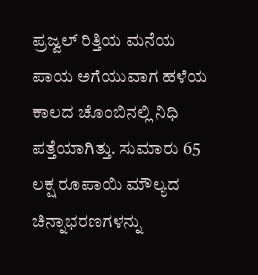ಪ್ರಜ್ವಲ್ ರಿತ್ತಿಯ ಮನೆಯ ಪಾಯ ಅಗೆಯುವಾಗ ಹಳೆಯ ಕಾಲದ ಚೊಂಬಿನಲ್ಲಿ ನಿಧಿ ಪತ್ತೆಯಾಗಿತ್ತು. ಸುಮಾರು 65 ಲಕ್ಷ ರೂಪಾಯಿ ಮೌಲ್ಯದ ಚಿನ್ನಾಭರಣಗಳನ್ನು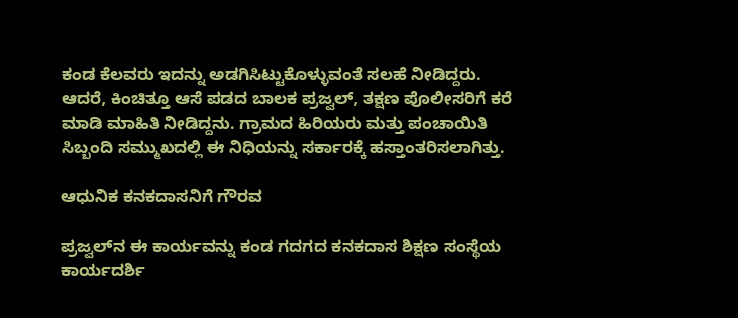ಕಂಡ ಕೆಲವರು ಇದನ್ನು ಅಡಗಿಸಿಟ್ಟುಕೊಳ್ಳುವಂತೆ ಸಲಹೆ ನೀಡಿದ್ದರು. ಆದರೆ, ಕಿಂಚಿತ್ತೂ ಆಸೆ ಪಡದ ಬಾಲಕ ಪ್ರಜ್ವಲ್, ತಕ್ಷಣ ಪೊಲೀಸರಿಗೆ ಕರೆ ಮಾಡಿ ಮಾಹಿತಿ ನೀಡಿದ್ದನು. ಗ್ರಾಮದ ಹಿರಿಯರು ಮತ್ತು ಪಂಚಾಯಿತಿ ಸಿಬ್ಬಂದಿ ಸಮ್ಮುಖದಲ್ಲಿ ಈ ನಿಧಿಯನ್ನು ಸರ್ಕಾರಕ್ಕೆ ಹಸ್ತಾಂತರಿಸಲಾಗಿತ್ತು.

ಆಧುನಿಕ ಕನಕದಾಸನಿಗೆ ಗೌರವ

ಪ್ರಜ್ವಲ್‌ನ ಈ ಕಾರ್ಯವನ್ನು ಕಂಡ ಗದಗದ ಕನಕದಾಸ ಶಿಕ್ಷಣ ಸಂಸ್ಥೆಯ ಕಾರ್ಯದರ್ಶಿ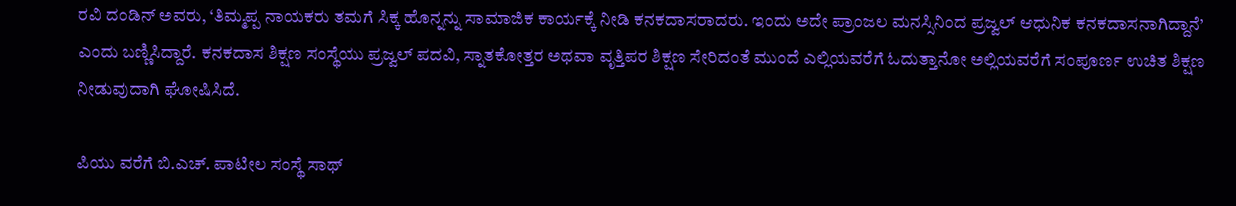ರವಿ ದಂಡಿನ್ ಅವರು, ‘ತಿಮ್ಮಪ್ಪ ನಾಯಕರು ತಮಗೆ ಸಿಕ್ಕ ಹೊನ್ನನ್ನು ಸಾಮಾಜಿಕ ಕಾರ್ಯಕ್ಕೆ ನೀಡಿ ಕನಕದಾಸರಾದರು. ಇಂದು ಅದೇ ಪ್ರಾಂಜಲ ಮನಸ್ಸಿನಿಂದ ಪ್ರಜ್ವಲ್ ಆಧುನಿಕ ಕನಕದಾಸನಾಗಿದ್ದಾನೆ’ ಎಂದು ಬಣ್ಣಿಸಿದ್ದಾರೆ. ಕನಕದಾಸ ಶಿಕ್ಷಣ ಸಂಸ್ಥೆಯು ಪ್ರಜ್ವಲ್ ಪದವಿ, ಸ್ನಾತಕೋತ್ತರ ಅಥವಾ ವೃತ್ತಿಪರ ಶಿಕ್ಷಣ ಸೇರಿದಂತೆ ಮುಂದೆ ಎಲ್ಲಿಯವರೆಗೆ ಓದುತ್ತಾನೋ ಅಲ್ಲಿಯವರೆಗೆ ಸಂಪೂರ್ಣ ಉಚಿತ ಶಿಕ್ಷಣ ನೀಡುವುದಾಗಿ ಘೋಷಿಸಿದೆ.

ಪಿಯು ವರೆಗೆ ಬಿ.ಎಚ್. ಪಾಟೀಲ ಸಂಸ್ಥೆ ಸಾಥ್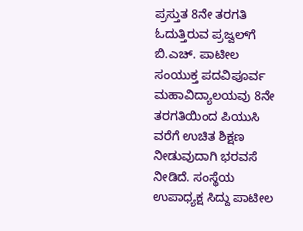ಪ್ರಸ್ತುತ 8ನೇ ತರಗತಿ ಓದುತ್ತಿರುವ ಪ್ರಜ್ವಲ್‌ಗೆ ಬಿ.ಎಚ್. ಪಾಟೀಲ ಸಂಯುಕ್ತ ಪದವಿಪೂರ್ವ ಮಹಾವಿದ್ಯಾಲಯವು 8ನೇ ತರಗತಿಯಿಂದ ಪಿಯುಸಿ ವರೆಗೆ ಉಚಿತ ಶಿಕ್ಷಣ ನೀಡುವುದಾಗಿ ಭರವಸೆ ನೀಡಿದೆ. ಸಂಸ್ಥೆಯ ಉಪಾಧ್ಯಕ್ಷ ಸಿದ್ದು ಪಾಟೀಲ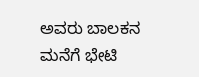ಅವರು ಬಾಲಕನ ಮನೆಗೆ ಭೇಟಿ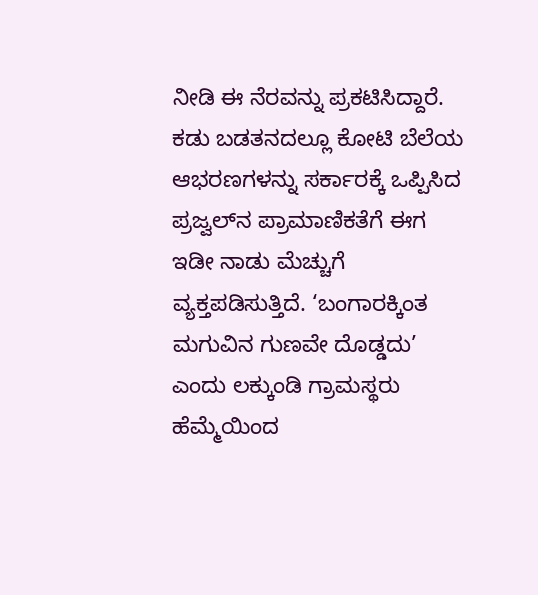ನೀಡಿ ಈ ನೆರವನ್ನು ಪ್ರಕಟಿಸಿದ್ದಾರೆ. ಕಡು ಬಡತನದಲ್ಲೂ ಕೋಟಿ ಬೆಲೆಯ ಆಭರಣಗಳನ್ನು ಸರ್ಕಾರಕ್ಕೆ ಒಪ್ಪಿಸಿದ ಪ್ರಜ್ವಲ್‌ನ ಪ್ರಾಮಾಣಿಕತೆಗೆ ಈಗ ಇಡೀ ನಾಡು ಮೆಚ್ಚುಗೆ ವ್ಯಕ್ತಪಡಿಸುತ್ತಿದೆ. ‘ಬಂಗಾರಕ್ಕಿಂತ ಮಗುವಿನ ಗುಣವೇ ದೊಡ್ಡದು’ ಎಂದು ಲಕ್ಕುಂಡಿ ಗ್ರಾಮಸ್ಥರು ಹೆಮ್ಮೆಯಿಂದ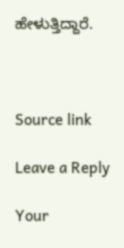ಹೇಳುತ್ತಿದ್ದಾರೆ.



Source link

Leave a Reply

Your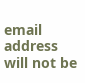email address will not be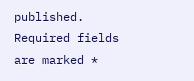published. Required fields are marked *